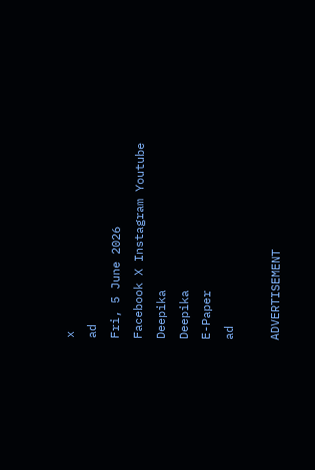x
ad
Fri, 5 June 2026
Facebook X Instagram Youtube
Deepika
Deepika
E-Paper
ad

ADVERTISEMENT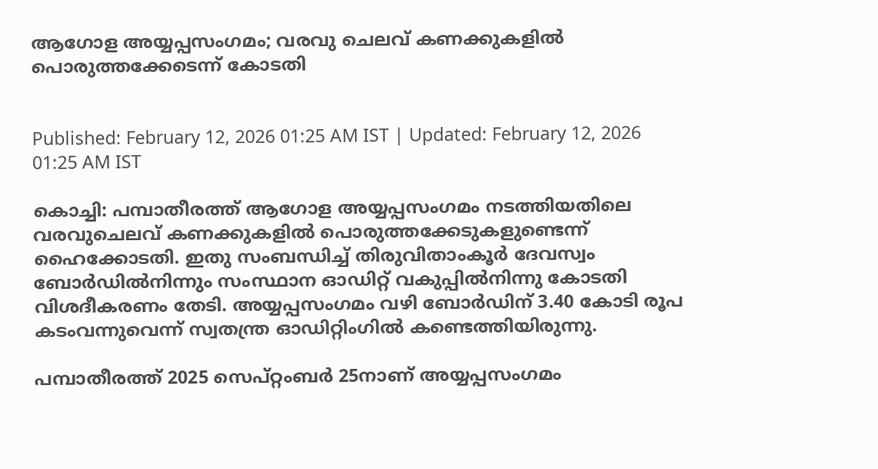ആഗോള അയ്യപ്പസംഗമം; വരവു ചെലവ് കണക്കുകളില്‍ പൊരുത്തക്കേടെന്ന് കോടതി


Published: February 12, 2026 01:25 AM IST | Updated: February 12, 2026 01:25 AM IST

കൊച്ചി: പമ്പാതീരത്ത് ആഗോള അയ്യപ്പസംഗമം നടത്തിയതിലെ വരവുചെലവ് കണക്കുകളില്‍ പൊരുത്തക്കേടുകളുണ്ടെന്ന് ഹൈക്കോടതി. ഇതു സംബന്ധിച്ച് തിരുവിതാംകൂര്‍ ദേവസ്വം ബോര്‍ഡില്‍നിന്നും സംസ്ഥാന ഓഡിറ്റ് വകുപ്പില്‍നിന്നു കോടതി വിശദീകരണം തേടി. അയ്യപ്പസംഗമം വഴി ബോര്‍ഡിന് 3.40 കോടി രൂപ കടംവന്നുവെന്ന് സ്വതന്ത്ര ഓഡിറ്റിംഗില്‍ കണ്ടെത്തിയിരുന്നു.

പമ്പാതീരത്ത് 2025 സെപ്റ്റംബര്‍ 25നാണ് അയ്യപ്പസംഗമം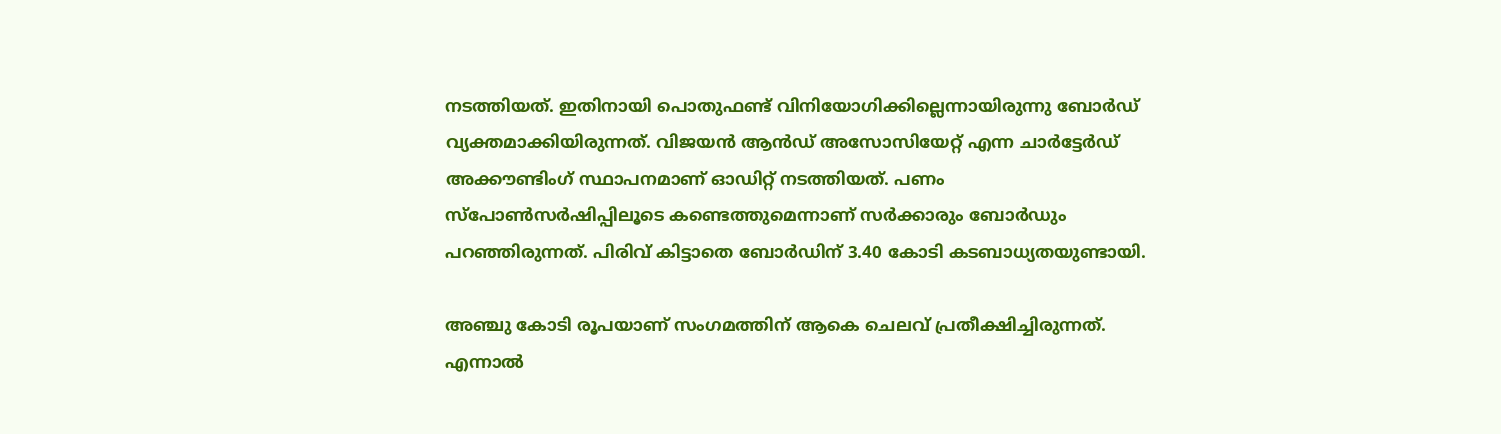നടത്തിയത്. ഇതിനായി പൊതുഫണ്ട് വിനിയോഗിക്കില്ലെന്നായിരുന്നു ബോര്‍ഡ് വ്യക്തമാക്കിയിരുന്നത്. വിജയന്‍ ആന്‍ഡ് അസോസിയേറ്റ് എന്ന ചാര്‍ട്ടേർഡ് അക്കൗണ്ടിംഗ് സ്ഥാപനമാണ് ഓഡിറ്റ് നടത്തിയത്. പണം സ്‌പോണ്‍സര്‍ഷിപ്പിലൂടെ കണ്ടെത്തുമെന്നാണ് സര്‍ക്കാരും ബോര്‍ഡും പറഞ്ഞിരുന്നത്. പിരിവ് കിട്ടാതെ ബോര്‍ഡിന് 3.40 കോടി കടബാധ്യതയുണ്ടായി.

അഞ്ചു കോടി രൂപയാണ് സംഗമത്തിന് ആകെ ചെലവ് പ്രതീക്ഷിച്ചിരുന്നത്. എന്നാല്‍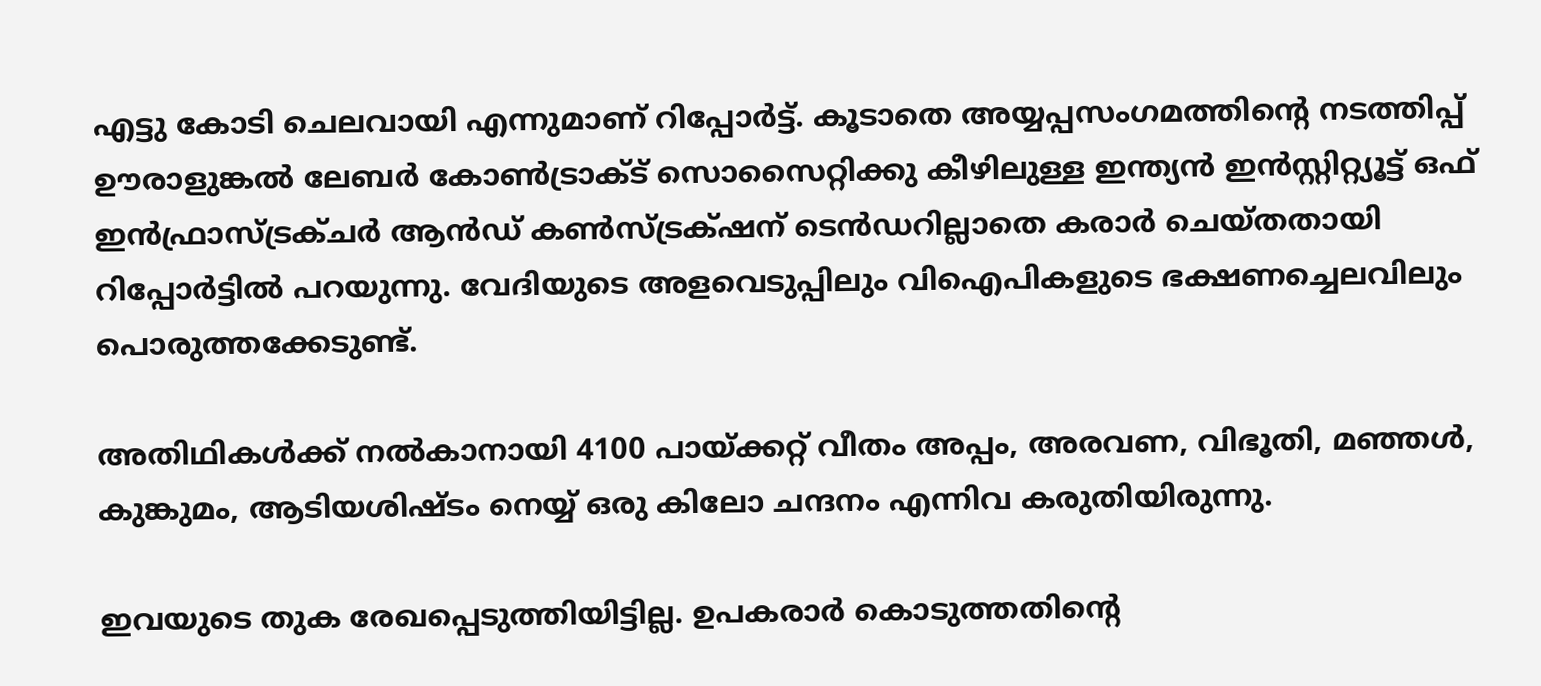എട്ടു കോടി ചെലവായി എന്നുമാണ് റിപ്പോര്‍ട്ട്. കൂടാതെ അയ്യപ്പസംഗമത്തിന്‍റെ നടത്തിപ്പ് ഊരാളുങ്കല്‍ ലേബര്‍ കോണ്‍ട്രാക്ട് സൊസൈറ്റിക്കു കീഴിലുള്ള ഇന്ത്യന്‍ ഇന്‍സ്റ്റിറ്റ്യൂട്ട് ഒഫ് ഇന്‍ഫ്രാസ്ട്രക്ചര്‍ ആന്‍ഡ് കണ്‍സ്ട്രക‌്ഷന് ടെന്‍ഡറില്ലാതെ കരാര്‍ ചെയ്തതായി റിപ്പോര്‍ട്ടില്‍ പറയുന്നു. വേദിയുടെ അളവെടുപ്പിലും വിഐപികളുടെ ഭക്ഷണച്ചെലവിലും പൊരുത്തക്കേടുണ്ട്.

അതിഥികള്‍ക്ക് നല്‍കാനായി 4100 പായ്ക്കറ്റ് വീതം അപ്പം, അരവണ, വിഭൂതി, മഞ്ഞള്‍, കുങ്കുമം, ആടിയശിഷ്ടം നെയ്യ് ഒരു കിലോ ചന്ദനം എന്നിവ കരുതിയിരുന്നു.

ഇവയുടെ തുക രേഖപ്പെടുത്തിയിട്ടില്ല. ഉപകരാര്‍ കൊടുത്തതിന്‍റെ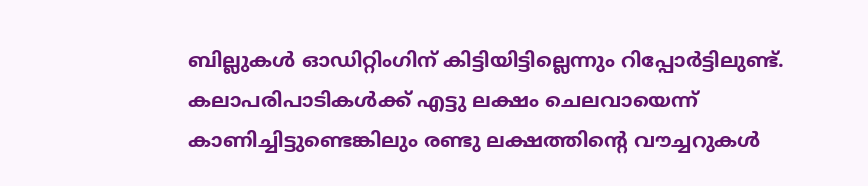ബില്ലുകള്‍ ഓഡിറ്റിംഗിന് കിട്ടിയിട്ടില്ലെന്നും റിപ്പോര്‍ട്ടിലുണ്ട്. കലാപരിപാടികള്‍ക്ക് എട്ടു ലക്ഷം ചെലവായെന്ന് കാണിച്ചിട്ടുണ്ടെങ്കിലും രണ്ടു ലക്ഷത്തിന്‍റെ വൗച്ചറുകള്‍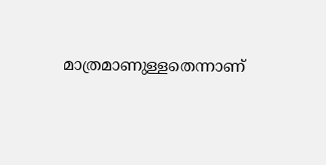മാത്രമാണുള്ളതെന്നാണ്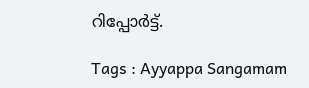റിപ്പോര്‍ട്ട്.

Tags : Ayyappa Sangamam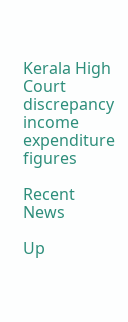Kerala High Court discrepancy income expenditure figures

Recent News

Up